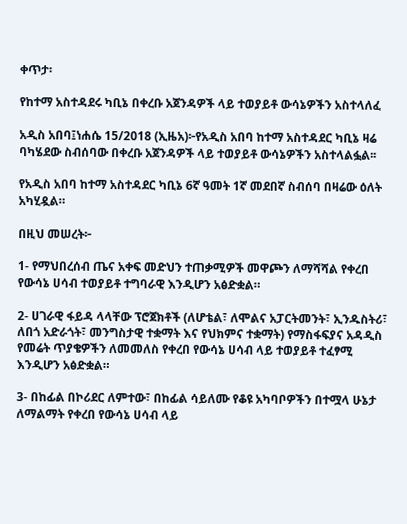ቀጥታ፡

የከተማ አስተዳደሩ ካቢኔ በቀረቡ አጀንዳዎች ላይ ተወያይቶ ውሳኔዎችን አስተላለፈ

አዲስ አበባ፤ነሐሴ 15/2018 (ኢዜአ)፦የአዲስ አበባ ከተማ አስተዳደር ካቢኔ ዛሬ ባካሄደው ስብሰባው በቀረቡ አጀንዳዎች ላይ ተወያይቶ ውሳኔዎችን አስተላልፏል፡፡

የአዲስ አበባ ከተማ አስተዳደር ካቢኔ 6ኛ ዓመት 1ኛ መደበኛ ስብሰባ በዛሬው ዕለት አካሂዷል።

በዚህ መሠረት፦

1- የማህበረሰብ ጤና አቀፍ መድህን ተጠቃሚዎች መዋጮን ለማሻሻል የቀረበ የውሳኔ ሀሳብ ተወያይቶ ተግባራዊ እንዲሆን አፅድቋል።

2- ሀገራዊ ፋይዳ ላላቸው ፕሮጀክቶች (ለሆቴል፣ ለሞልና አፓርትመንት፣ ኢንዱስትሪ፣ ለበጎ አድራጎት፣ መንግስታዊ ተቋማት እና የህክምና ተቋማት) የማስፋፍያና አዳዲስ የመሬት ጥያቄዎችን ለመመለስ የቀረበ የውሳኔ ሀሳብ ላይ ተወያይቶ ተፈፃሚ እንዲሆን አፅድቋል።

3- በከፊል በኮሪደር ለምተው፣ በከፊል ሳይለሙ የቆዩ አካባቦዎችን በተሟላ ሁኔታ ለማልማት የቀረበ የውሳኔ ሀሳብ ላይ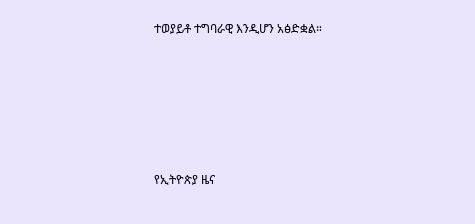ተወያይቶ ተግባራዊ እንዲሆን አፅድቋል።






የኢትዮጵያ ዜና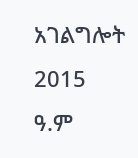አገልግሎት
2015
ዓ.ም